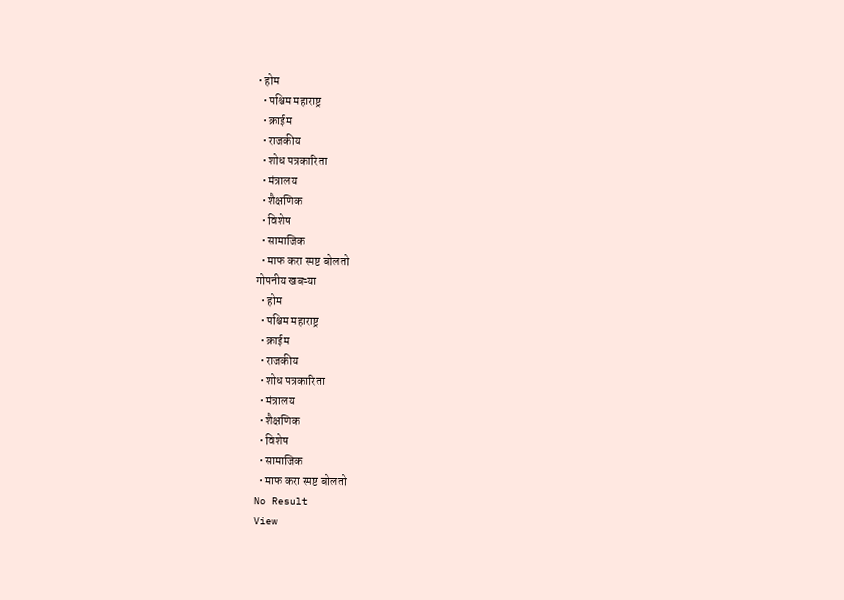• होम
  • पश्चिम महाराष्ट्र
  • क्राईम
  • राजकीय
  • शोध पत्रकारिता
  • मंत्रालय
  • शैक्षणिक
  • विशेष
  • सामाजिक
  • माफ करा स्पष्ट बोलतो
गोपनीय खबऱ्या
  • होम
  • पश्चिम महाराष्ट्र
  • क्राईम
  • राजकीय
  • शोध पत्रकारिता
  • मंत्रालय
  • शैक्षणिक
  • विशेष
  • सामाजिक
  • माफ करा स्पष्ट बोलतो
No Result
View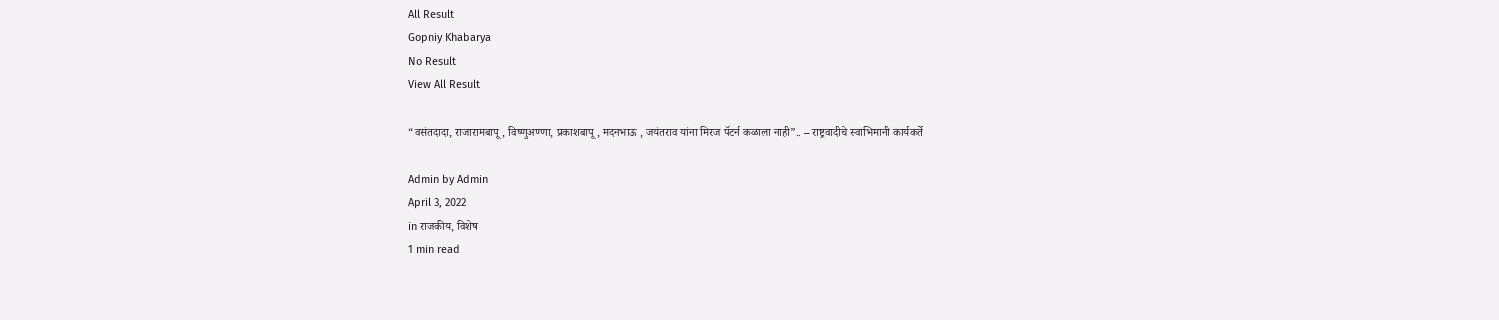All Result
Gopniy Khabarya
No Result
View All Result

“वसंतदादा, राजारामबापू, विष्णुअण्णा, प्रकाशबापू, मदनभाऊ , जयंतराव यांना मिरज पॅटर्न कळाला नाही”.. – राष्ट्रवादीचे स्वाभिमानी कार्यकर्ते

Admin by Admin
April 3, 2022
in राजकीय, विशेष
1 min read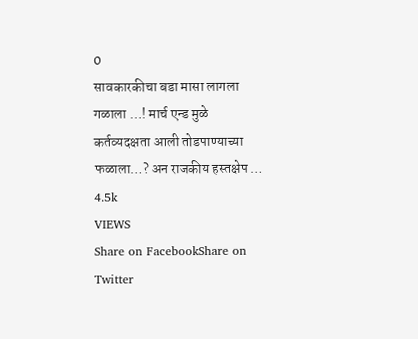0
सावकारकीचा बडा मासा लागला गळाला …! मार्च एन्ड मुळे कर्तव्यदक्षता आली तोडपाण्याच्या फळाला…? अन राजकीय हस्तक्षेप …
4.5k
VIEWS
Share on FacebookShare on Twitter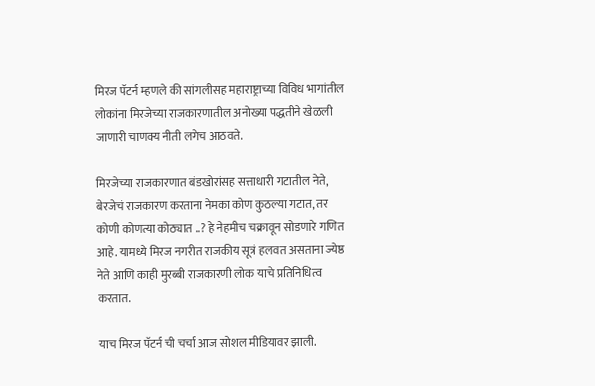मिरज पॅटर्न म्हणले की सांगलीसह महाराष्ट्राच्या विविध भागांतील लोकांना मिरजेच्या राजकारणातील अनोख्या पद्धतीने खेळली जाणारी चाणक्य नीती लगेच आठवते.

मिरजेच्या राजकारणात बंडखोरांसह सत्ताधारी गटातील नेते, बेरजेचं राजकारण करताना नेमका कोण कुठल्या गटात, तर कोणी कोणत्या कोठ्यात ..? हे नेहमीच चक्रावून सोडणारे गणित आहे. यामध्ये मिरज नगरीत राजकीय सूत्रं हलवत असताना ज्येष्ठ नेते आणि काही मुरब्बी राजकारणी लोक याचे प्रतिनिधित्व करतात.

याच मिरज पॅटर्न ची चर्चा आज सोशल मीडियावर झाली.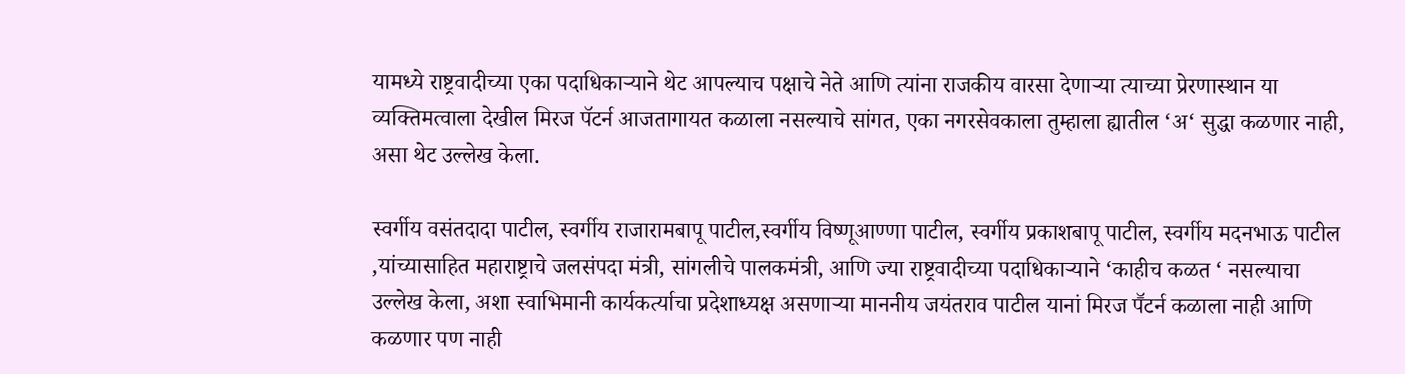यामध्ये राष्ट्रवादीच्या एका पदाधिकाऱ्याने थेट आपल्याच पक्षाचे नेते आणि त्यांना राजकीय वारसा देणाऱ्या त्याच्या प्रेरणास्थान या व्यक्तिमत्वाला देखील मिरज पॅटर्न आजतागायत कळाला नसल्याचे सांगत, एका नगरसेवकाला तुम्हाला ह्यातील ‘अ‘ सुद्धा कळणार नाही, असा थेट उल्लेख केला.

स्वर्गीय वसंतदादा पाटील, स्वर्गीय राजारामबापू पाटील,स्वर्गीय विष्णूआण्णा पाटील, स्वर्गीय प्रकाशबापू पाटील, स्वर्गीय मदनभाऊ पाटील ,यांच्यासाहित महाराष्ट्राचे जलसंपदा मंत्री, सांगलीचे पालकमंत्री, आणि ज्या राष्ट्रवादीच्या पदाधिकाऱ्याने ‘काहीच कळत ‘ नसल्याचा उल्लेख केला, अशा स्वाभिमानी कार्यकर्त्याचा प्रदेशाध्यक्ष असणाऱ्या माननीय जयंतराव पाटील यानां मिरज पॕटर्न कळाला नाही आणि कळणार पण नाही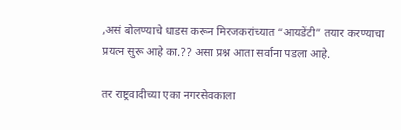,असं बोलण्याचे धाडस करून मिरजकरांच्यात “आयडेंटी” तयार करण्याचा प्रयत्न सुरू आहे का.?? असा प्रश्न आता सर्वाना पडला आहे.

तर राष्ट्रवादीच्या एका नगरसेवकाला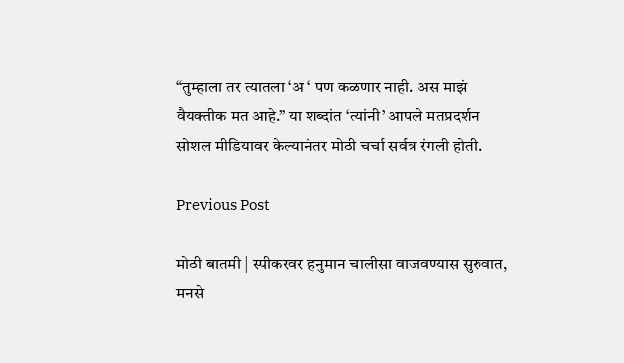“तुम्हाला तर त्यातला ‘अ ‘ पण कळणार नाही. अस माझं वैयक्तीक मत आहे.” या शब्दांत ‘त्यांनी’ आपले मतप्रदर्शन सोशल मीडियावर केल्यानंतर मोठी चर्चा सर्वत्र रंगली होती.

Previous Post

मोठी बातमी | स्पीकरवर हनुमान चालीसा वाजवण्यास सुरुवात, मनसे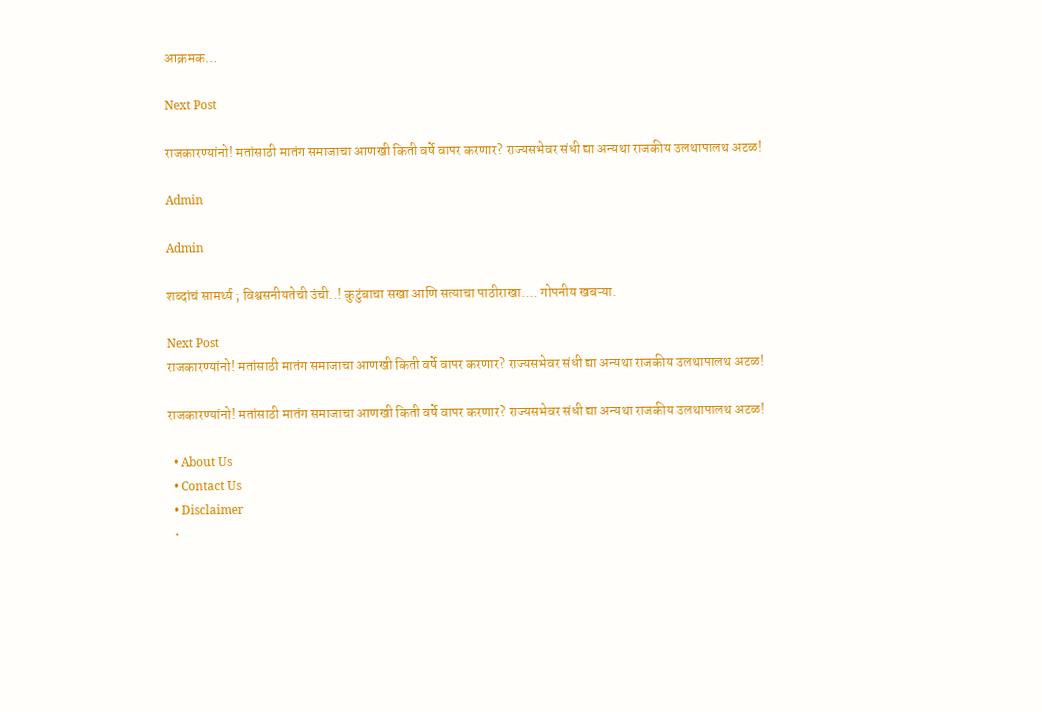आक्रमक…

Next Post

राजकारण्यांनो! मतांसाठी मातंग समाजाचा आणखी किती वर्षे वापर करणार? राज्यसभेवर संधी द्या अन्यथा राजकीय उलथापालथ अटळ!

Admin

Admin

शब्दांचं सामर्थ्य ; विश्वसनीयतेची उंची..! कुटुंबाचा सखा आणि सत्याचा पाठीराखा.... गोपनीय खबऱ्या.

Next Post
राजकारण्यांनो! मतांसाठी मातंग समाजाचा आणखी किती वर्षे वापर करणार? राज्यसभेवर संधी द्या अन्यथा राजकीय उलथापालथ अटळ!

राजकारण्यांनो! मतांसाठी मातंग समाजाचा आणखी किती वर्षे वापर करणार? राज्यसभेवर संधी द्या अन्यथा राजकीय उलथापालथ अटळ!

  • About Us
  • Contact Us
  • Disclaimer
  •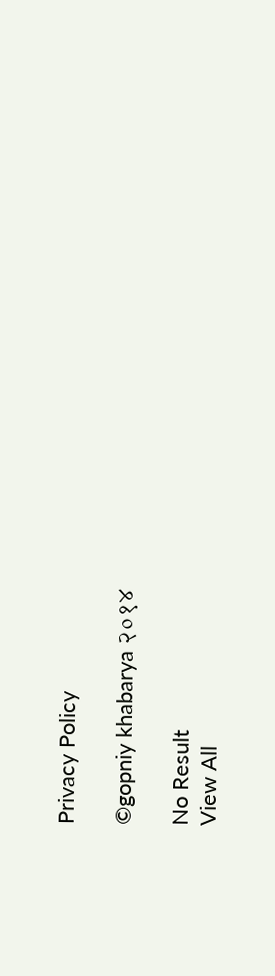Privacy Policy

©gopniy khabarya २०१४

No Result
View All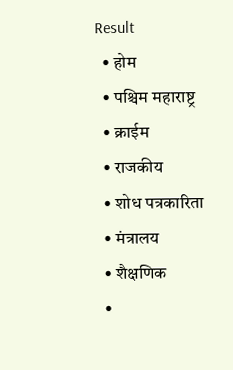Result
  • होम
  • पश्चिम महाराष्ट्र
  • क्राईम
  • राजकीय
  • शोध पत्रकारिता
  • मंत्रालय
  • शैक्षणिक
  •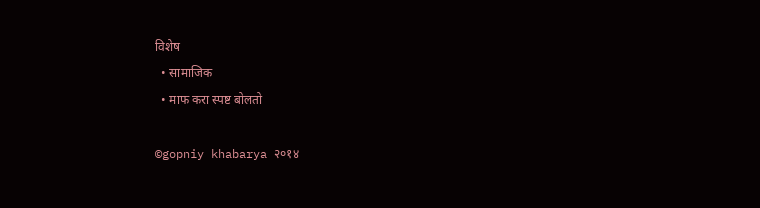विशेष
  • सामाजिक
  • माफ करा स्पष्ट बोलतो

©gopniy khabarya २०१४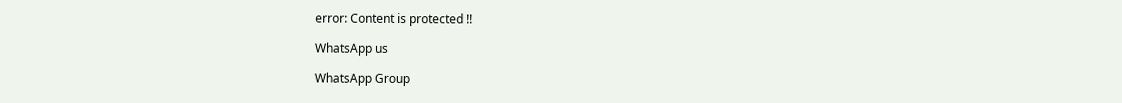error: Content is protected !!

WhatsApp us

WhatsApp Group